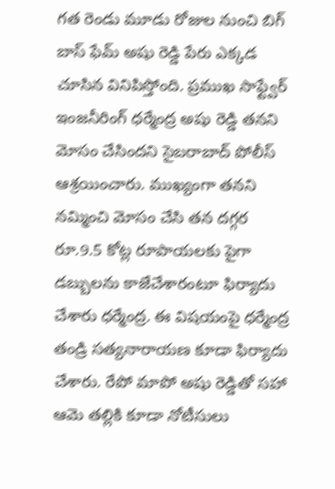గత రెండు మూడు రోజుల నుంచి బిగ్ బాస్ ఫేమ్ అషు రెడ్డి పేరు ఎక్కడ చూసిన వినిపిస్తోంది. ప్రముఖ సాఫ్ట్వేర్ ఇంజనీరింగ్ ధర్మేంద్ర అషు రెడ్డి తనని మోసం చేసిందని సైబరాబాద్ పోలీస్ ఆశ్రయించారు. ముఖ్యంగా తనని నమ్మించి మోసం చేసి తన దగ్గర  రూ.9.5 కోట్ల రూపాయలకు పైగా డబ్బులను కాజేచేశారంటూ ఫిర్యాదు చేశారు ధర్మేంద్ర. ఈ విషయంపై ధర్మేంద్ర తండ్రి సత్యనారాయణ కూడా ఫిర్యాదు చేశారు. రేపో మాపో అషు రెడ్డితో సహా ఆమె తల్లికి కూడా నోటీసులు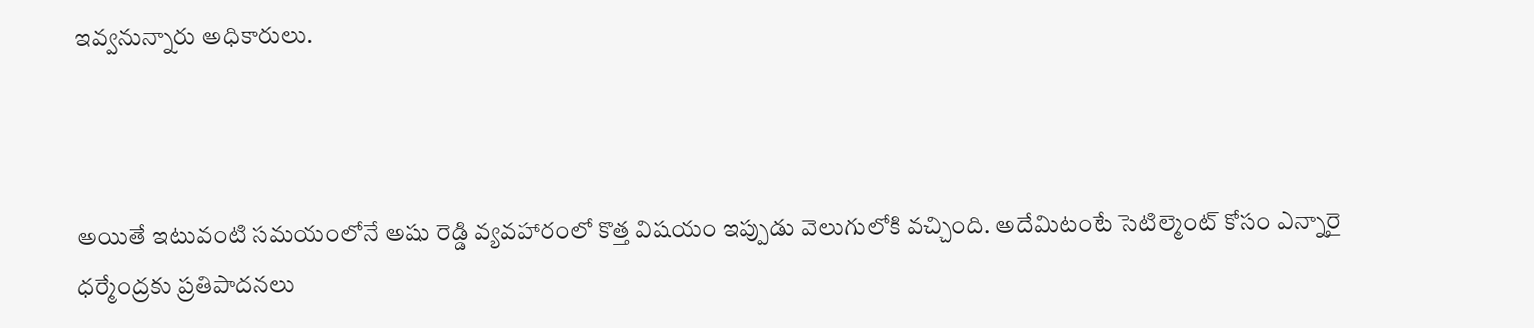ఇవ్వనున్నారు అధికారులు.



అయితే ఇటువంటి సమయంలోనే అషు రెడ్డి వ్యవహారంలో కొత్త విషయం ఇప్పుడు వెలుగులోకి వచ్చింది. అదేమిటంటే సెటిల్మెంట్ కోసం ఎన్నారై ధర్మేంద్రకు ప్రతిపాదనలు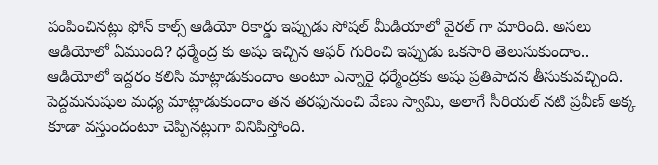పంపించినట్లు ఫోన్ కాల్స్ ఆడియో రికార్డు ఇప్పుడు సోషల్ మీడియాలో వైరల్ గా మారింది. అసలు ఆడియోలో ఏముంది? ధర్మేంద్ర కు అషు ఇచ్చిన ఆఫర్ గురించి ఇప్పుడు ఒకసారి తెలుసుకుందాం.. ఆడియోలో ఇద్దరం కలిసి మాట్లాడుకుందాం అంటూ ఎన్నారై ధర్మేంద్రకు అషు ప్రతిపాదన తీసుకువచ్చింది. పెద్దమనుషుల మధ్య మాట్లాడుకుందాం తన తరఫునుంచి వేణు స్వామి, అలాగే సీరియల్ నటి ప్రవీణ్ అక్క కూడా వస్తుందంటూ చెప్పినట్లుగా వినిపిస్తోంది.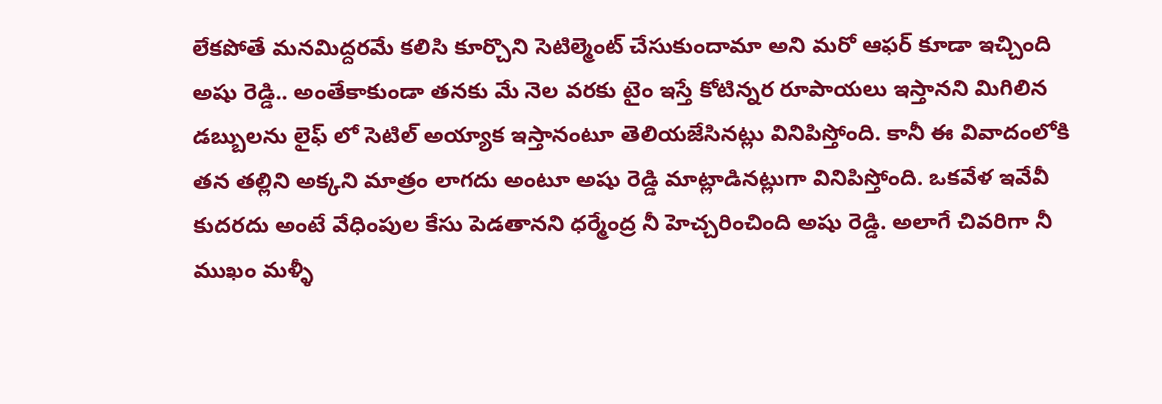లేకపోతే మనమిద్దరమే కలిసి కూర్చొని సెటిల్మెంట్ చేసుకుందామా అని మరో ఆఫర్ కూడా ఇచ్చింది అషు రెడ్డి.. అంతేకాకుండా తనకు మే నెల వరకు టైం ఇస్తే కోటిన్నర రూపాయలు ఇస్తానని మిగిలిన డబ్బులను లైఫ్ లో సెటిల్ అయ్యాక ఇస్తానంటూ తెలియజేసినట్లు వినిపిస్తోంది. కానీ ఈ వివాదంలోకి తన తల్లిని అక్కని మాత్రం లాగదు అంటూ అషు రెడ్డి మాట్లాడినట్లుగా వినిపిస్తోంది. ఒకవేళ ఇవేవీ కుదరదు అంటే వేధింపుల కేసు పెడతానని ధర్మేంద్ర నీ హెచ్చరించింది అషు రెడ్డి. అలాగే చివరిగా నీ ముఖం మళ్ళీ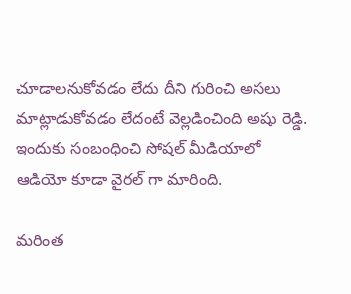చూడాలనుకోవడం లేదు దీని గురించి అసలు మాట్లాడుకోవడం లేదంటే వెల్లడించింది అషు రెడ్డి. ఇందుకు సంబంధించి సోషల్ మీడియాలో ఆడియో కూడా వైరల్ గా మారింది.

మరింత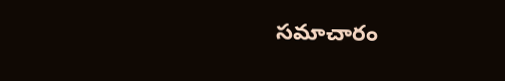సమాచారం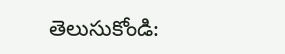తెలుసుకోండి: